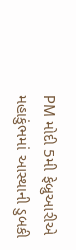PM મોદી 5મી ફેબ્રુઆરીએ મહાકુંભમાં આસ્થાની ડુબકી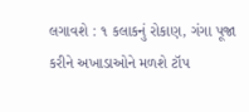લગાવશે : ૧ કલાકનું રોકાણ, ગંગા પૂજા કરીને અખાડાઓને મળશે ટૉપ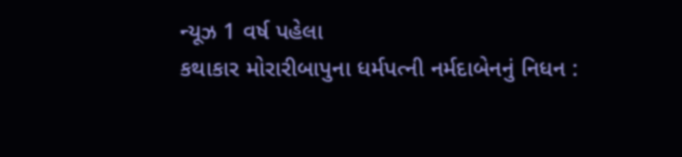ન્યૂઝ 1 વર્ષ પહેલા
કથાકાર મોરારીબાપુના ધર્મપત્ની નર્મદાબેનનું નિધન :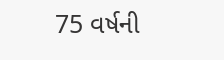75 વર્ષની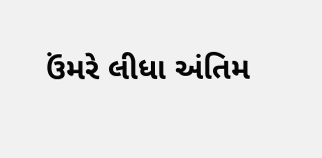ઉંમરે લીધા અંતિમ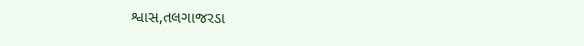શ્વાસ,તલગાજરડા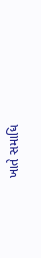ખાતે સમાધિ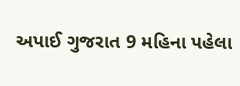અપાઈ ગુજરાત 9 મહિના પહેલા